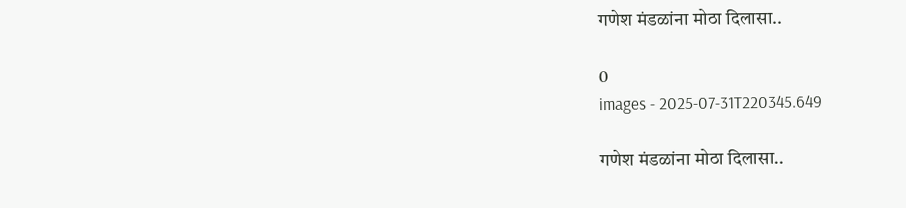गणेश मंडळांना मोठा दिलासा..

0
images - 2025-07-31T220345.649

गणेश मंडळांना मोठा दिलासा..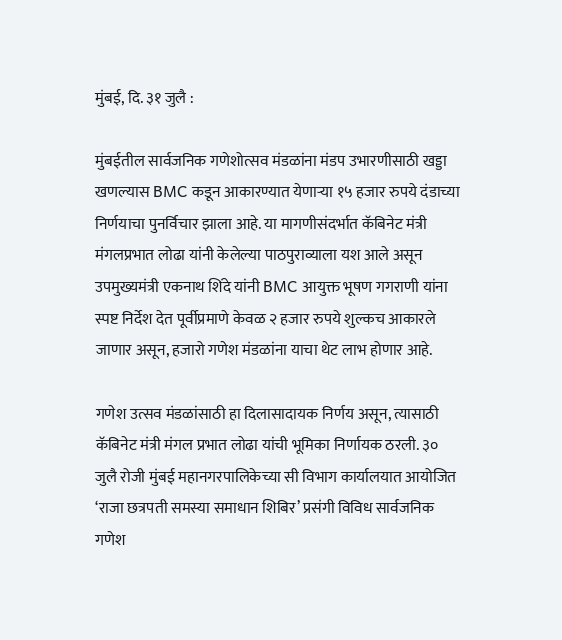मुंबई, दि. ३१ जुलै :

मुंबईतील सार्वजनिक गणेशोत्सव मंडळांना मंडप उभारणीसाठी खड्डा खणल्यास BMC कडून आकारण्यात येणाऱ्या १५ हजार रुपये दंडाच्या निर्णयाचा पुनर्विचार झाला आहे. या मागणीसंदर्भात कॅबिनेट मंत्री मंगलप्रभात लोढा यांनी केलेल्या पाठपुराव्याला यश आले असून उपमुख्यमंत्री एकनाथ शिंदे यांनी BMC आयुक्त भूषण गगराणी यांना स्पष्ट निर्देश देत पूर्वीप्रमाणे केवळ २ हजार रुपये शुल्कच आकारले जाणार असून, हजारो गणेश मंडळांना याचा थेट लाभ होणार आहे.

गणेश उत्सव मंडळांसाठी हा दिलासादायक निर्णय असून, त्यासाठी कॅबिनेट मंत्री मंगल प्रभात लोढा यांची भूमिका निर्णायक ठरली. ३० जुलै रोजी मुंबई महानगरपालिकेच्या सी विभाग कार्यालयात आयोजित ‘राजा छत्रपती समस्या समाधान शिबिर’ प्रसंगी विविध सार्वजनिक गणेश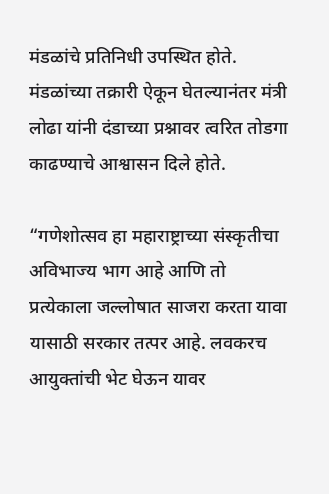मंडळांचे प्रतिनिधी उपस्थित होते. मंडळांच्या तक्रारी ऐकून घेतल्यानंतर मंत्री लोढा यांनी दंडाच्या प्रश्नावर त्वरित तोडगा काढण्याचे आश्वासन दिले होते.

“गणेशोत्सव हा महाराष्ट्राच्या संस्कृतीचा अविभाज्य भाग आहे आणि तो प्रत्येकाला जल्लोषात साजरा करता यावा यासाठी सरकार तत्पर आहे. लवकरच आयुक्तांची भेट घेऊन यावर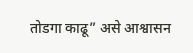तोडगा काढू” असे आश्वासन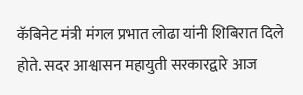कॅबिनेट मंत्री मंगल प्रभात लोढा यांनी शिबिरात दिले होते. सदर आश्वासन महायुती सरकारद्वारे आज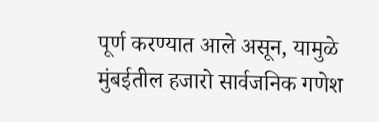पूर्ण करण्यात आले असून, यामुळे मुंबईतील हजारो सार्वजनिक गणेश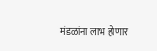मंडळांना लाभ होणार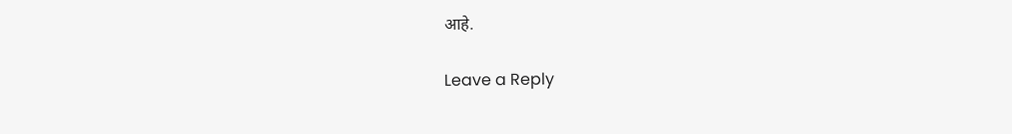आहे.

Leave a Reply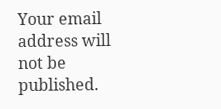Your email address will not be published.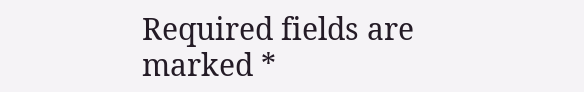Required fields are marked *